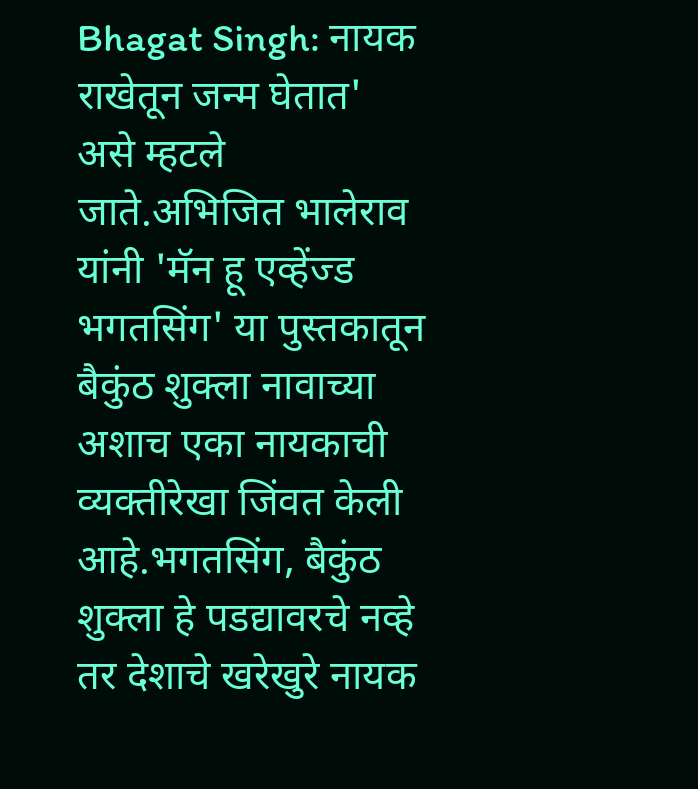Bhagat Singh: नायक राखेतून जन्म घेतात' असे म्हटले जाते.अभिजित भालेराव यांनी 'मॅन हू एव्हेंज्ड भगतसिंग' या पुस्तकातून बैकुंठ शुक्ला नावाच्या अशाच एका नायकाची व्यक्तीरेखा जिंवत केली आहे.भगतसिंग, बैकुंठ शुक्ला हे पडद्यावरचे नव्हे तर देशाचे खरेखुरे नायक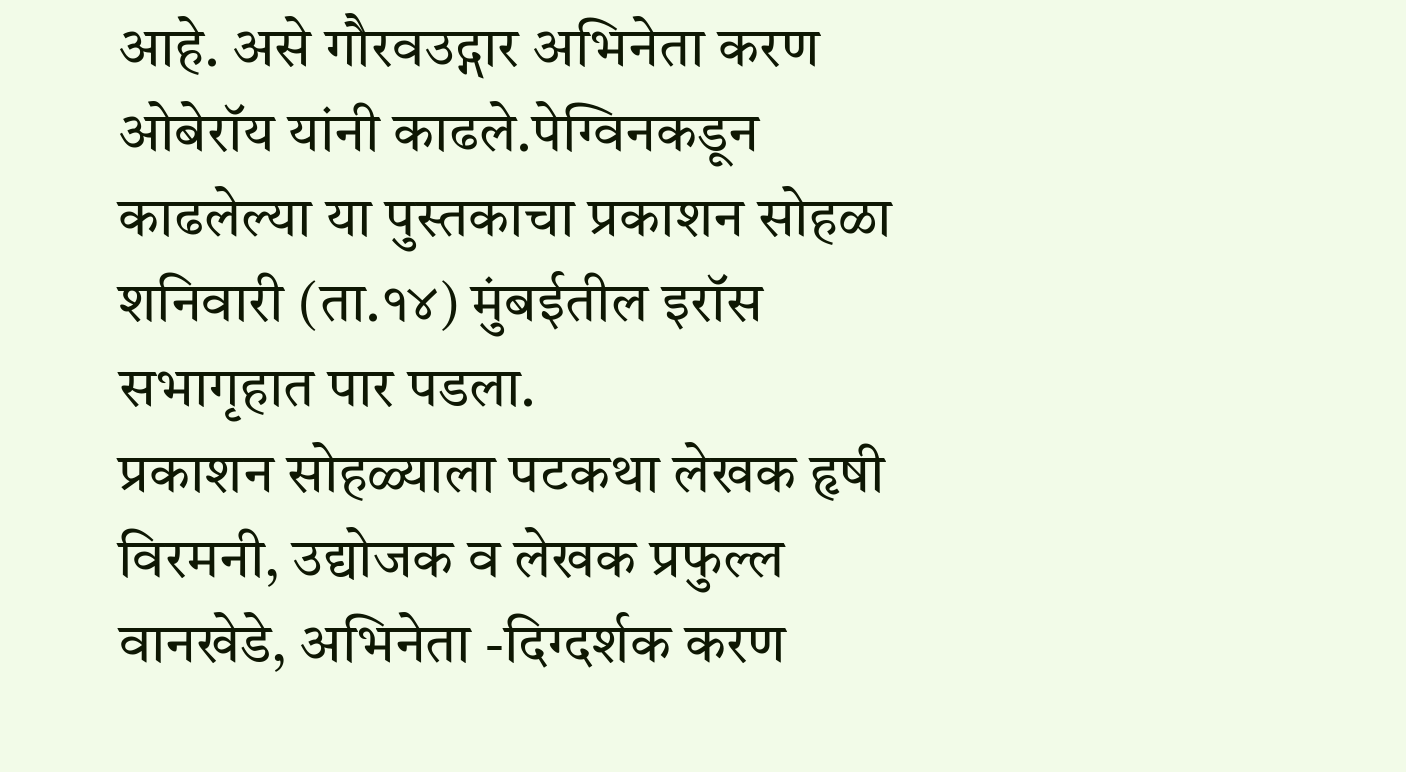आहे. असे गौरवउद्गार अभिनेता करण ओबेरॉय यांनी काढले.पेग्विनकडून काढलेल्या या पुस्तकाचा प्रकाशन सोहळा शनिवारी (ता.१४) मुंबईतील इरॉस सभागृहात पार पडला.
प्रकाशन सोहळ्याला पटकथा लेखक हृषी विरमनी, उद्योजक व लेखक प्रफुल्ल वानखेडे, अभिनेता -दिग्दर्शक करण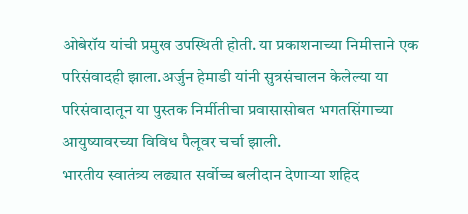ओबेरॉय यांची प्रमुख उपस्थिती होती. या प्रकाशनाच्या निमीत्ताने एक परिसंवादही झाला.अर्जुन हेमाडी यांनी सुत्रसंचालन केलेल्या या परिसंवादातून या पुस्तक निर्मीतीचा प्रवासासोबत भगतसिंगाच्या आयुष्यावरच्या विविध पैलूवर चर्चा झाली.
भारतीय स्वातंत्र्य लढ्यात सर्वोच्च बलीदान देणाऱ्या शहिद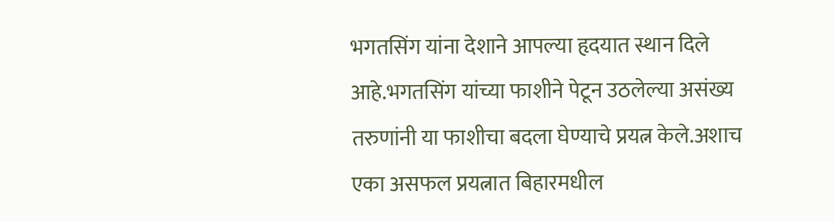भगतसिंग यांना देशाने आपल्या हृदयात स्थान दिले आहे.भगतसिंग यांच्या फाशीने पेटून उठलेल्या असंख्य तरुणांनी या फाशीचा बदला घेण्याचे प्रयत्न केले.अशाच एका असफल प्रयत्नात बिहारमधील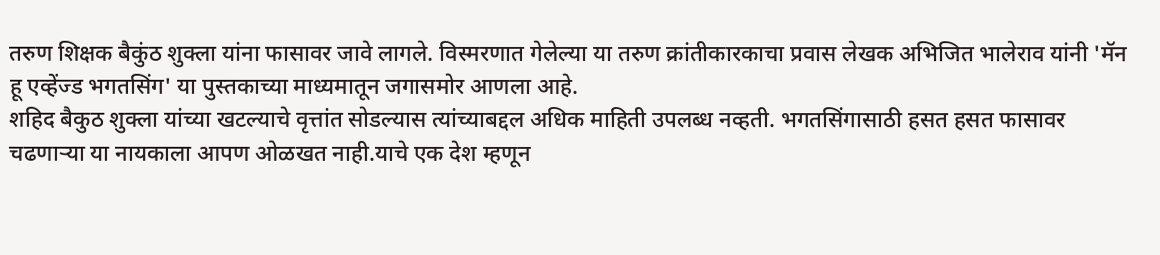तरुण शिक्षक बैकुंठ शुक्ला यांना फासावर जावे लागले. विस्मरणात गेलेल्या या तरुण क्रांतीकारकाचा प्रवास लेखक अभिजित भालेराव यांनी 'मॅन हू एव्हेंज्ड भगतसिंग' या पुस्तकाच्या माध्यमातून जगासमोर आणला आहे.
शहिद बैकुठ शुक्ला यांच्या खटल्याचे वृत्तांत सोडल्यास त्यांच्याबद्दल अधिक माहिती उपलब्ध नव्हती. भगतसिंगासाठी हसत हसत फासावर चढणाऱ्या या नायकाला आपण ओळखत नाही.याचे एक देश म्हणून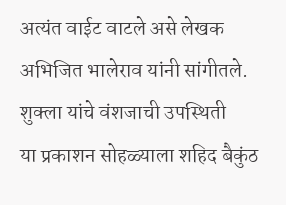अत्यंत वाईट वाटले असे लेखक अभिजित भालेराव यांनी सांगीतले.
शुक्ला यांचे वंशजाची उपस्थिती
या प्रकाशन सोहळ्याला शहिद बैकुंठ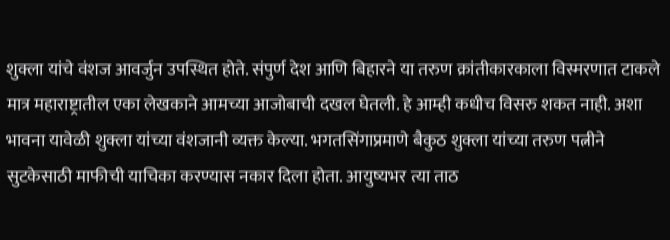शुक्ला यांचे वंशज आवर्जुन उपस्थित होते. संपुर्ण देश आणि बिहारने या तरुण क्रांतीकारकाला विस्मरणात टाकले मात्र महाराष्ट्रातील एका लेखकाने आमच्या आजोबाची दखल घेतली. हे आम्ही कधीच विसरु शकत नाही. अशा भावना यावेळी शुक्ला यांच्या वंशजानी व्यक्त केल्या. भगतसिंगाप्रमाणे बैकुठ शुक्ला यांच्या तरुण पत्नीने सुटकेसाठी माफीची याचिका करण्यास नकार दिला होता. आयुष्यभर त्या ताठ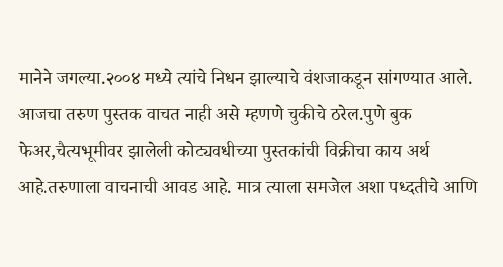मानेने जगल्या.२००४ मध्ये त्यांचे निधन झाल्याचे वंशजाकडून सांगण्यात आले.
आजचा तरुण पुस्तक वाचत नाही असे म्हणणे चुकीचे ठरेल.पुणे बुक फेअर,चैत्यभूमीवर झालेली कोट्यवधीच्या पुस्तकांची विक्रीचा काय अर्थ आहे.तरुणाला वाचनाची आवड आहे. मात्र त्याला समजेल अशा पध्दतीचे आणि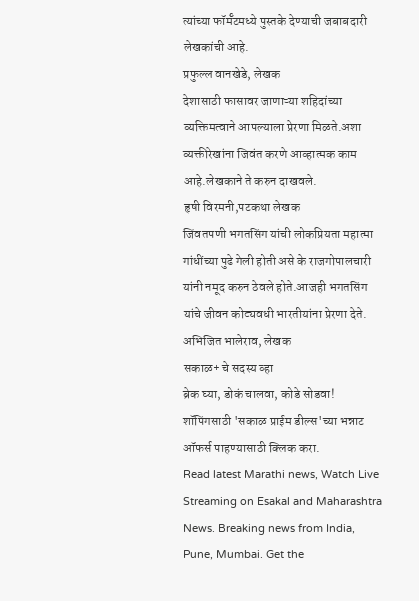त्यांच्या फॉर्मॅटमध्ये पुस्तके देण्याची जबाबदारी लेखकांची आहे.
प्रफुल्ल वानखेडे, लेखक
देशासाठी फासावर जाणाऱ्या शहिदांच्या व्यक्तिमत्वाने आपल्याला प्रेरणा मिळते.अशा व्यक्तीरेखांना जिवंत करणे आव्हात्मक काम आहे.लेखकाने ते करुन दाखवले.
हृषी विरमनी,पटकथा लेखक
जिंवतपणी भगतसिंग यांची लोकप्रियता महात्मा गांधींच्या पुढे गेली होती असे के राजगोपालचारी यांनी नमूद करुन ठेवले होते.आजही भगतसिंग यांचे जीवन कोट्यवधी भारतीयांना प्रेरणा देते.
अभिजित भालेराव, लेखक
सकाळ+ चे सदस्य व्हा
ब्रेक घ्या, डोकं चालवा, कोडे सोडवा!
शॉपिंगसाठी 'सकाळ प्राईम डील्स'च्या भन्नाट ऑफर्स पाहण्यासाठी क्लिक करा.
Read latest Marathi news, Watch Live Streaming on Esakal and Maharashtra News. Breaking news from India, Pune, Mumbai. Get the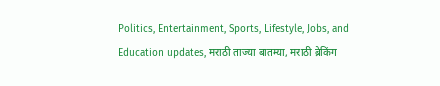Politics, Entertainment, Sports, Lifestyle, Jobs, and Education updates, मराठी ताज्या बातम्या, मराठी ब्रेकिंग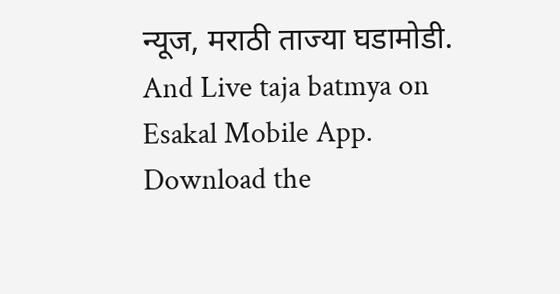न्यूज, मराठी ताज्या घडामोडी. And Live taja batmya on Esakal Mobile App. Download the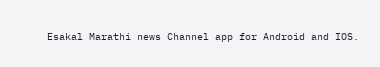Esakal Marathi news Channel app for Android and IOS.